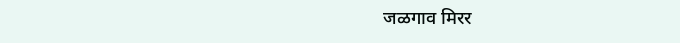जळगाव मिरर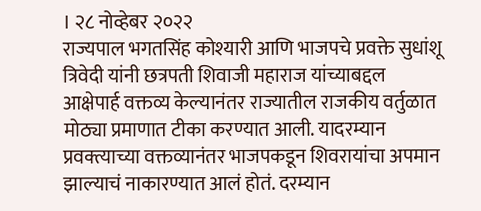। २८ नोव्हेबर २०२२
राज्यपाल भगतसिंह कोश्यारी आणि भाजपचे प्रवक्ते सुधांशू त्रिवेदी यांनी छत्रपती शिवाजी महाराज यांच्याबद्दल आक्षेपार्ह वक्तव्य केल्यानंतर राज्यातील राजकीय वर्तुळात मोठ्या प्रमाणात टीका करण्यात आली. यादरम्यान प्रवक्त्याच्या वक्तव्यानंतर भाजपकडून शिवरायांचा अपमान झाल्याचं नाकारण्यात आलं होतं. दरम्यान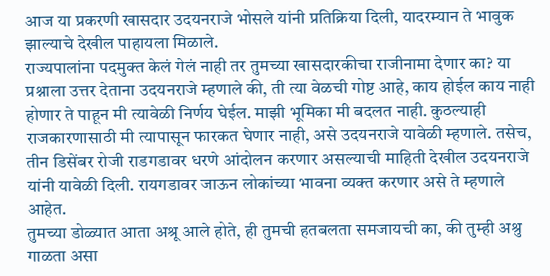आज या प्रकरणी खासदार उदयनराजे भोसले यांनी प्रतिक्रिया दिली, यादरम्यान ते भावुक झाल्याचे देखील पाहायला मिळाले.
राज्यपालांना पदमुक्त केलं गेलं नाही तर तुमच्या खासदारकीचा राजीनामा देणार का? या प्रश्नाला उत्तर देताना उदयनराजे म्हणाले की, ती त्या वेळची गोष्ट आहे, काय होईल काय नाही होणार ते पाहून मी त्यावेळी निर्णय घेईल. माझी भूमिका मी बदलत नाही. कुठल्याही राजकारणासाठी मी त्यापासून फारकत घेणार नाही, असे उदयनराजे यावेळी म्हणाले. तसेच, तीन डिसेंबर रोजी राडगडावर धरणे आंदोलन करणार असल्याची माहिती देखील उदयनराजे यांनी यावेळी दिली. रायगडावर जाऊन लोकांच्या भावना व्यक्त करणार असे ते म्हणाले आहेत.
तुमच्या डोळ्यात आता अश्रू आले होते, ही तुमची हतबलता समजायची का, की तुम्ही अश्रु गाळता असा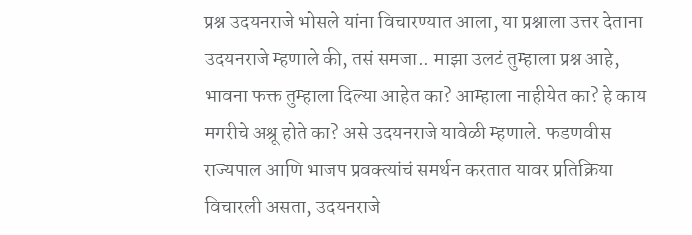प्रश्न उदयनराजे भोसले यांना विचारण्यात आला, या प्रश्नाला उत्तर देताना उदयनराजे म्हणाले की, तसं समजा.. माझा उलटं तुम्हाला प्रश्न आहे, भावना फक्त तुम्हाला दिल्या आहेत का? आम्हाला नाहीयेत का? हे काय मगरीचे अश्रू होते का? असे उदयनराजे यावेळी म्हणाले. फडणवीस राज्यपाल आणि भाजप प्रवक्त्यांचं समर्थन करतात यावर प्रतिक्रिया विचारली असता, उदयनराजे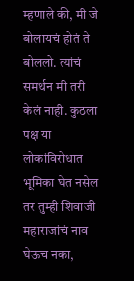म्हणाले की, मी जे बोलायचं होतं ते बोललो. त्यांचं समर्थन मी तरी केलं नाही. कुठला पक्ष या लोकांविरोधात भूमिका घेत नसेल तर तुम्ही शिवाजी महाराजांचं नाव घेऊच नका,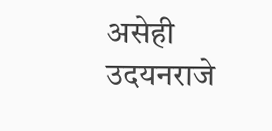असेही उदयनराजे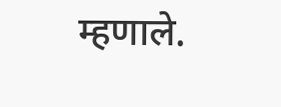म्हणाले.